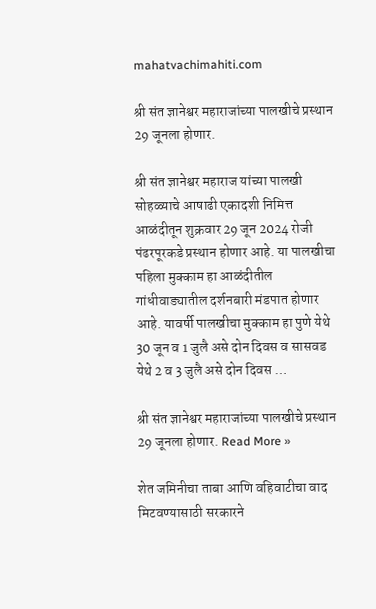mahatvachimahiti.com

श्री संत ज्ञानेश्वर महाराजांच्या पालखीचे प्रस्थान 29 जूनला होणार.

श्री संत ज्ञानेश्वर महाराज यांच्या पालखी सोहळ्याचे आषाढी एकादशी निमित्त आळंदीतून शुक्रवार 29 जून 2024 रोजी पंढरपूरकडे प्रस्थान होणार आहे. या पालखीचा पहिला मुक्काम हा आळंदीतील गांधीवाड्यातील दर्शनबारी मंडपात होणार आहे. यावर्षी पालखीचा मुक्काम हा पुणे येथे 30 जून व 1 जुलै असे दोन दिवस व सासवड येथे 2 व 3 जुलै असे दोन दिवस …

श्री संत ज्ञानेश्वर महाराजांच्या पालखीचे प्रस्थान 29 जूनला होणार. Read More »

शेत जमिनीचा ताबा आणि वहिवाटीचा वाद मिटवण्यासाठी सरकारने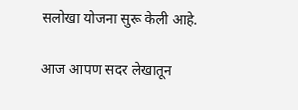सलोखा योजना सुरू केली आहे.

आज आपण सदर लेखातून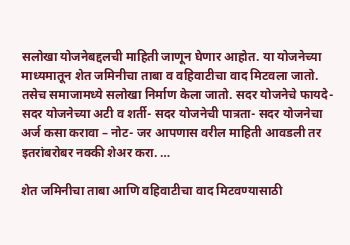सलोखा योजनेबद्दलची माहिती जाणून घेणार आहोत. या योजनेच्या माध्यमातून शेत जमिनीचा ताबा व वहिवाटीचा वाद मिटवला जातो. तसेच समाजामध्ये सलोखा निर्माण केला जातो. सदर योजनेचे फायदे- सदर योजनेच्या अटी व शर्ती- सदर योजनेची पात्रता- सदर योजनेचा अर्ज कसा करावा – नोट- जर आपणास वरील माहिती आवडली तर इतरांबरोबर नक्की शेअर करा. …

शेत जमिनीचा ताबा आणि वहिवाटीचा वाद मिटवण्यासाठी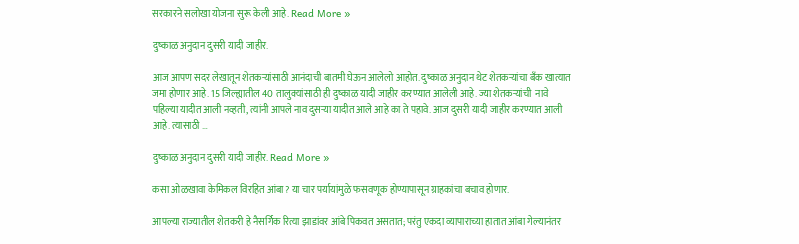सरकारने सलोखा योजना सुरू केली आहे. Read More »

दुष्काळ अनुदान दुसरी यादी जाहीर.

आज आपण सदर लेखातून शेतकऱ्यांसाठी आनंदाची बातमी घेऊन आलेलो आहोत. दुष्काळ अनुदान थेट शेतकऱ्यांचा बँक खात्यात जमा होणार आहे. 15 जिल्ह्यातील 40 तालुक्यांसाठी ही दुष्काळ यादी जाहीर करण्यात आलेली आहे. ज्या शेतकऱ्यांची  नावे पहिल्या यादीत आली नव्हती, त्यांनी आपले नाव दुसऱ्या यादीत आले आहे का ते पहावे. आज दुसरी यादी जाहीर करण्यात आली आहे. त्यासाठी …

दुष्काळ अनुदान दुसरी यादी जाहीर. Read More »

कसा ओळखावा केमिकल विरहित आंबा? या चार पर्यायांमुळे फसवणूक होण्यापासून ग्राहकांचा बचाव होणार.

आपल्या राज्यातील शेतकरी हे नैसर्गिक रित्या झाडांवर आंबे पिकवत असतात; परंतु एकदा व्यापाराच्या हातात आंबा गेल्यानंतर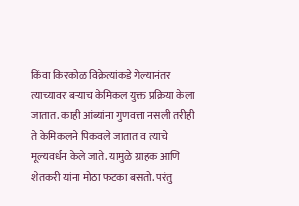किंवा किरकोळ विक्रेत्यांकडे गेल्यानंतर त्याच्यावर बऱ्याच केमिकल युक्त प्रक्रिया केला जातात. काही आंब्यांना गुणवत्ता नसली तरीही ते केमिकलने पिकवले जातात व त्याचे मूल्यवर्धन केले जाते. यामुळे ग्राहक आणि शेतकरी यांना मोठा फटका बसतो. परंतु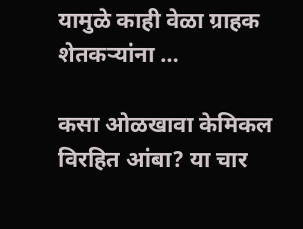यामुळे काही वेळा ग्राहक शेतकऱ्यांना …

कसा ओळखावा केमिकल विरहित आंबा? या चार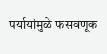पर्यायांमुळे फसवणूक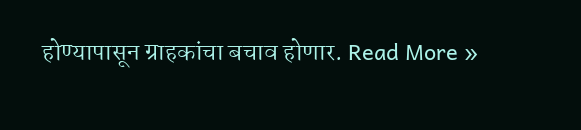होण्यापासून ग्राहकांचा बचाव होणार. Read More »